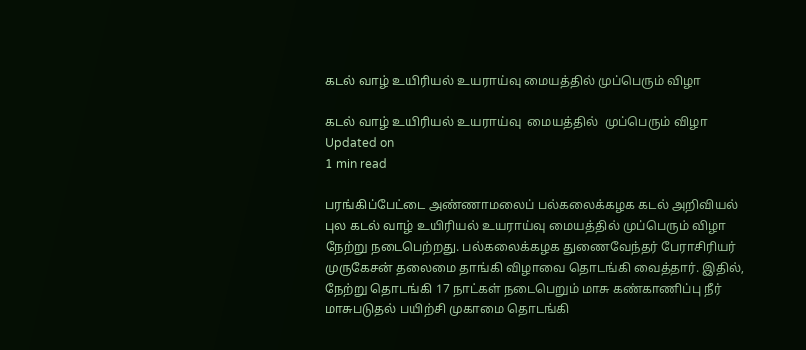கடல் வாழ் உயிரியல் உயராய்வு மையத்தில் முப்பெரும் விழா

கடல் வாழ் உயிரியல் உயராய்வு  மையத்தில்  முப்பெரும் விழா
Updated on
1 min read

பரங்கிப்பேட்டை அண்ணாமலைப் பல்கலைக்கழக கடல் அறிவியல் புல கடல் வாழ் உயிரியல் உயராய்வு மையத்தில் முப்பெரும் விழா நேற்று நடைபெற்றது. பல்கலைக்கழக துணைவேந்தர் பேராசிரியர் முருகேசன் தலைமை தாங்கி விழாவை தொடங்கி வைத்தார். இதில், நேற்று தொடங்கி 17 நாட்கள் நடைபெறும் மாசு கண்காணிப்பு நீர் மாசுபடுதல் பயிற்சி முகாமை தொடங்கி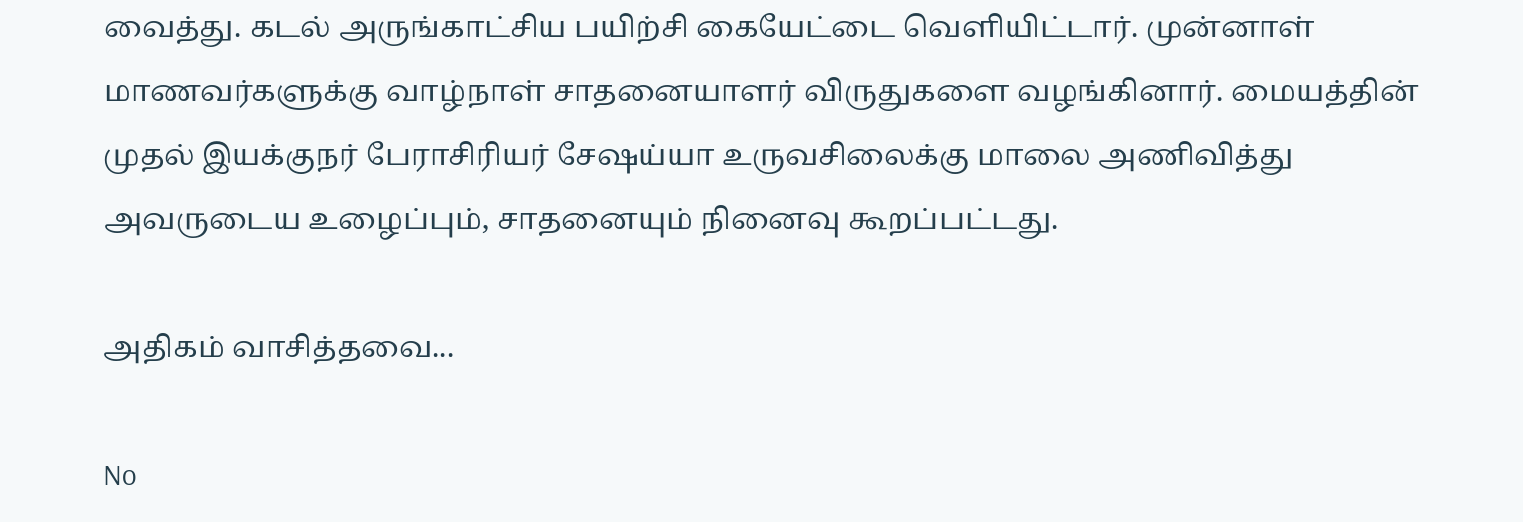வைத்து. கடல் அருங்காட்சிய பயிற்சி கையேட்டை வெளியிட்டார். முன்னாள் மாணவர்களுக்கு வாழ்நாள் சாதனையாளர் விருதுகளை வழங்கினார். மையத்தின் முதல் இயக்குநர் பேராசிரியர் சேஷய்யா உருவசிலைக்கு மாலை அணிவித்து அவருடைய உழைப்பும், சாதனையும் நினைவு கூறப்பட்டது.

அதிகம் வாசித்தவை...

No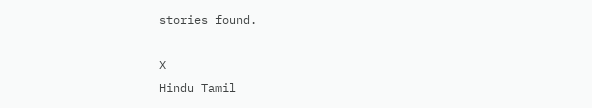stories found.

X
Hindu Tamil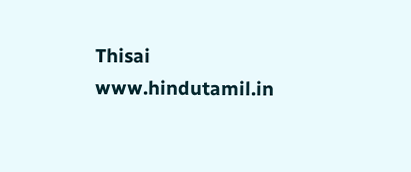Thisai
www.hindutamil.in